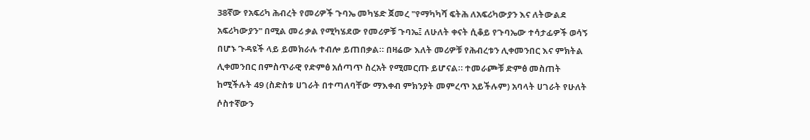38ኛው የአፍሪካ ሕብረት የመሪዎች ጉባኤ መካሄድ ጀመረ "የማካካሻ ፍትሕ ለአፍሪካውያን እና ለትውልደ አፍሪካውያን" በሚል መሪ ቃል የሚካሄደው የመሪዎቹ ጉባኤ፤ ለሁለት ቀናት ሲቆይ የጉባኤው ተሳታፊዎች ወሳኝ በሆኑ ጉዳዩች ላይ ይመክራሉ ተብሎ ይጠበቃል። በዛሬው እለት መሪዎቹ የሕብረቱን ሊቀመንበር እና ምክትል ሊቀመንበር በምስጥራዊ የድምፅ አሰጣጥ ስረአት የሚመርጡ ይሆናል። ተመራጮቹ ድምፅ መስጠት ከሚችሉት 49 (ስድስቱ ሀገራት በተጣለባቸው ማእቀብ ምክንያት መምረጥ አይችሉም) አባላት ሀገራት የሁለት ሶስተኛውን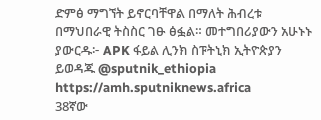ድምፅ ማግኘት ይኖርባቸዋል በማለት ሕብረቱ በማህበራዊ ትስስር ገፁ ፅፏል። መተግበሪያውን አሁኑኑ ያውርዱ፦ APK ፋይል ሊንክ ስፑትኒክ ኢትዮጵያን ይወዳጁ @sputnik_ethiopia
https://amh.sputniknews.africa
38ኛው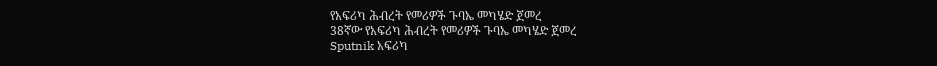የአፍሪካ ሕብረት የመሪዎች ጉባኤ መካሄድ ጀመረ
38ኛው የአፍሪካ ሕብረት የመሪዎች ጉባኤ መካሄድ ጀመረ
Sputnik አፍሪካ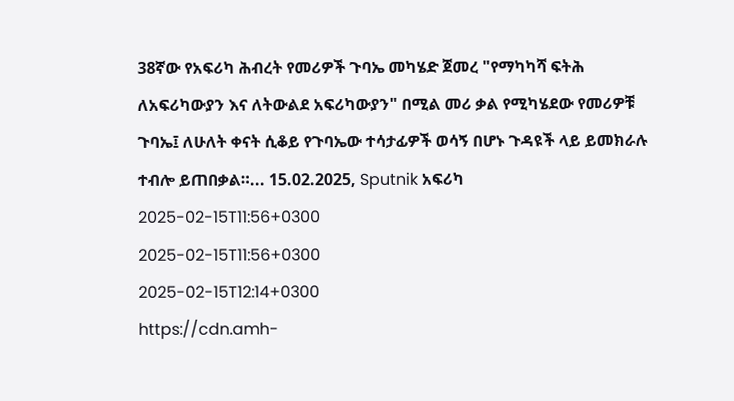38ኛው የአፍሪካ ሕብረት የመሪዎች ጉባኤ መካሄድ ጀመረ "የማካካሻ ፍትሕ ለአፍሪካውያን እና ለትውልደ አፍሪካውያን" በሚል መሪ ቃል የሚካሄደው የመሪዎቹ ጉባኤ፤ ለሁለት ቀናት ሲቆይ የጉባኤው ተሳታፊዎች ወሳኝ በሆኑ ጉዳዩች ላይ ይመክራሉ ተብሎ ይጠበቃል።... 15.02.2025, Sputnik አፍሪካ
2025-02-15T11:56+0300
2025-02-15T11:56+0300
2025-02-15T12:14+0300
https://cdn.amh-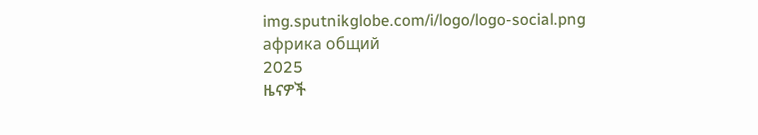img.sputnikglobe.com/i/logo/logo-social.png
африка общий
2025
ዜናዎች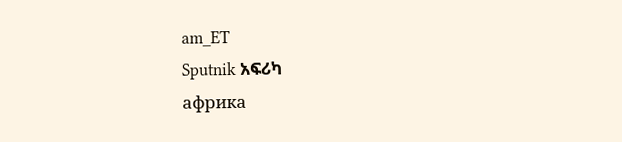am_ET
Sputnik አፍሪካ
африка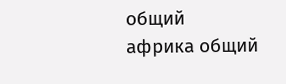общий
африка общий